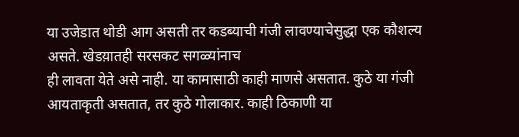या उजेडात थोडी आग असती तर कडब्याची गंजी लावण्याचेसुद्धा एक कौशल्य असते. खेडय़ातही सरसकट सगळ्यांनाच
ही लावता येते असे नाही. या कामासाठी काही माणसे असतात. कुठे या गंजी
आयताकृती असतात, तर कुठे गोलाकार. काही ठिकाणी या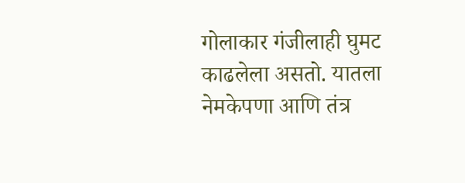गोलाकार गंजीलाही घुमट
काढलेला असतो. यातला नेमकेपणा आणि तंत्र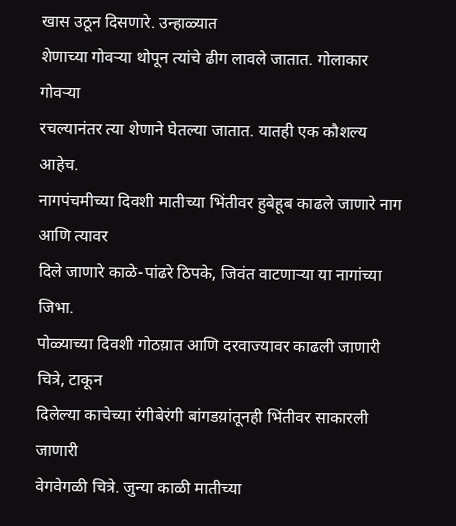खास उठून दिसणारे. उन्हाळ्यात
शेणाच्या गोवऱ्या थोपून त्यांचे ढीग लावले जातात. गोलाकार गोवऱ्या
रचल्यानंतर त्या शेणाने घेतल्या जातात. यातही एक कौशल्य आहेच.
नागपंचमीच्या दिवशी मातीच्या भिंतीवर हुबेहूब काढले जाणारे नाग आणि त्यावर
दिले जाणारे काळे-पांढरे ठिपके, जिवंत वाटणाऱ्या या नागांच्या जिभा.
पोळ्याच्या दिवशी गोठय़ात आणि दरवाज्यावर काढली जाणारी चित्रे, टाकून
दिलेल्या काचेच्या रंगीबेरंगी बांगडय़ांतूनही भिंतीवर साकारली जाणारी
वेगवेगळी चित्रे. जुन्या काळी मातीच्या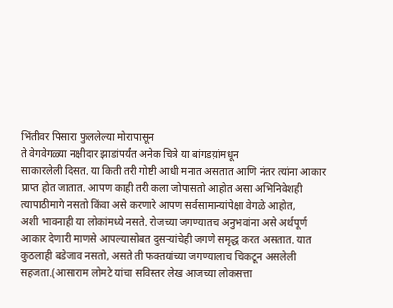भिंतीवर पिसारा फुललेल्या मोरापासून
ते वेगवेगळ्या नक्षीदार झाडांपर्यंत अनेक चित्रे या बांगडय़ांमधून
साकारलेली दिसत. या किती तरी गोष्टी आधी मनात असतात आणि नंतर त्यांना आकार
प्राप्त होत जातात. आपण काही तरी कला जोपासतो आहोत असा अभिनिवेशही
त्यापाठीमागे नसतो किंवा असे करणारे आपण सर्वसामान्यांपेक्षा वेगळे आहोत,
अशी भावनाही या लोकांमध्ये नसते. रोजच्या जगण्यातच अनुभवांना असे अर्थपूर्ण
आकार देणारी माणसे आपल्यासोबत दुसऱ्यांचेही जगणे समृद्ध करत असतात. यात
कुठलाही बडेजाव नसतो, असते ती फक्तयांच्या जगण्यालाच चिकटून असलेली
सहजता.(आसाराम लोमटे यांचा सविस्तर लेख आजच्या लोकसत्ता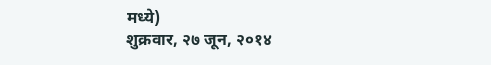मध्ये)
शुक्रवार, २७ जून, २०१४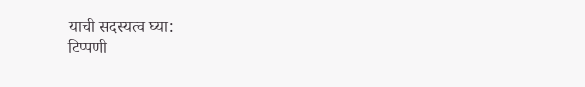याची सदस्यत्व घ्या:
टिप्पणी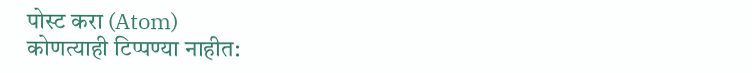पोस्ट करा (Atom)
कोणत्याही टिप्पण्या नाहीत: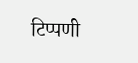टिप्पणी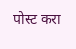पोस्ट करा